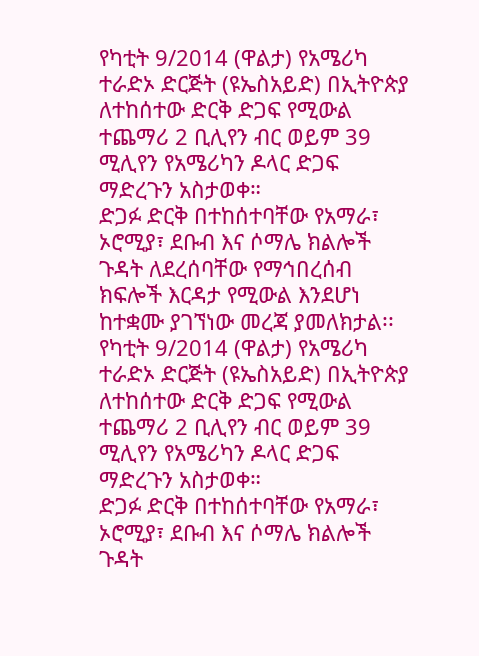የካቲት 9/2014 (ዋልታ) የአሜሪካ ተራድኦ ድርጅት (ዩኤስአይድ) በኢትዮጵያ ለተከሰተው ድርቅ ድጋፍ የሚውል ተጨማሪ 2 ቢሊየን ብር ወይም 39 ሚሊየን የአሜሪካን ዶላር ድጋፍ ማድረጉን አስታወቀ።
ድጋፉ ድርቅ በተከሰተባቸው የአማራ፣ ኦሮሚያ፣ ደቡብ እና ሶማሌ ክልሎች ጉዳት ለደረሰባቸው የማኅበረሰብ ክፍሎች እርዳታ የሚውል እንደሆነ ከተቋሙ ያገኘነው መረጃ ያመለክታል፡፡
የካቲት 9/2014 (ዋልታ) የአሜሪካ ተራድኦ ድርጅት (ዩኤስአይድ) በኢትዮጵያ ለተከሰተው ድርቅ ድጋፍ የሚውል ተጨማሪ 2 ቢሊየን ብር ወይም 39 ሚሊየን የአሜሪካን ዶላር ድጋፍ ማድረጉን አስታወቀ።
ድጋፉ ድርቅ በተከሰተባቸው የአማራ፣ ኦሮሚያ፣ ደቡብ እና ሶማሌ ክልሎች ጉዳት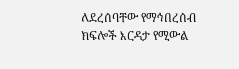ለደረሰባቸው የማኅበረሰብ ክፍሎች እርዳታ የሚውል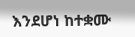እንደሆነ ከተቋሙ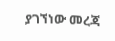ያገኘነው መረጃ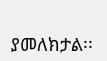ያመለክታል፡፡